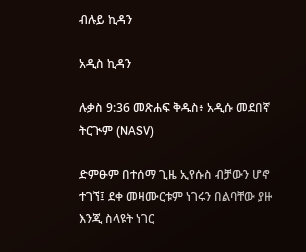ብሉይ ኪዳን

አዲስ ኪዳን

ሉቃስ 9:36 መጽሐፍ ቅዱስ፥ አዲሱ መደበኛ ትርጒም (NASV)

ድምፁም በተሰማ ጊዜ ኢየሱስ ብቻውን ሆኖ ተገኘ፤ ደቀ መዛሙርቱም ነገሩን በልባቸው ያዙ እንጂ ስላዩት ነገር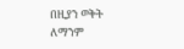በዚያን ወቅት ለማንም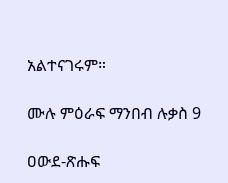አልተናገሩም።

ሙሉ ምዕራፍ ማንበብ ሉቃስ 9

ዐውደ-ጽሑፍ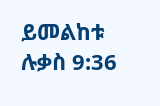ይመልከቱ ሉቃስ 9:36